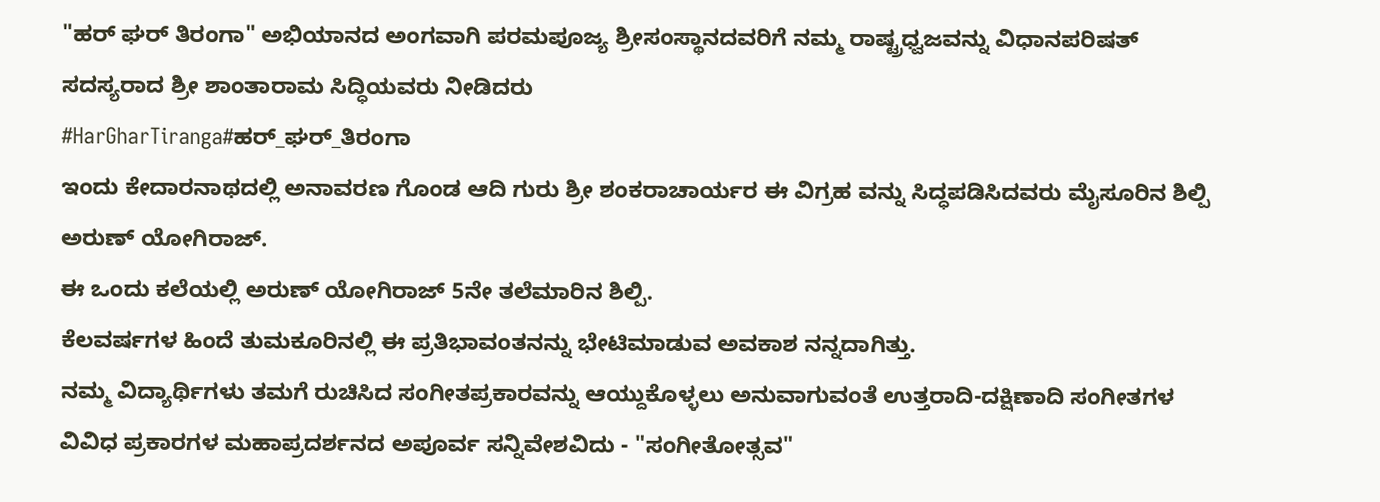"ಹರ್ ಘರ್ ತಿರಂಗಾ" ಅಭಿಯಾನದ ಅಂಗವಾಗಿ ಪರಮಪೂಜ್ಯ ಶ್ರೀಸಂಸ್ಥಾನದವರಿಗೆ ನಮ್ಮ ರಾಷ್ಟ್ರಧ್ವಜವನ್ನು ವಿಧಾನಪರಿಷತ್ ಸದಸ್ಯರಾದ ಶ್ರೀ ಶಾಂತಾರಾಮ ಸಿದ್ಧಿಯವರು ನೀಡಿದರು
#HarGharTiranga#ಹರ್_ಘರ್_ತಿರಂಗಾ
ಇಂದು ಕೇದಾರನಾಥದಲ್ಲಿ ಅನಾವರಣ ಗೊಂಡ ಆದಿ ಗುರು ಶ್ರೀ ಶಂಕರಾಚಾರ್ಯರ ಈ ವಿಗ್ರಹ ವನ್ನು ಸಿದ್ಧಪಡಿಸಿದವರು ಮೈಸೂರಿನ ಶಿಲ್ಪಿ ಅರುಣ್ ಯೋಗಿರಾಜ್.
ಈ ಒಂದು ಕಲೆಯಲ್ಲಿ ಅರುಣ್ ಯೋಗಿರಾಜ್ 5ನೇ ತಲೆಮಾರಿನ ಶಿಲ್ಪಿ.
ಕೆಲವರ್ಷಗಳ ಹಿಂದೆ ತುಮಕೂರಿನಲ್ಲಿ ಈ ಪ್ರತಿಭಾವಂತನನ್ನು ಭೇಟಿಮಾಡುವ ಅವಕಾಶ ನನ್ನದಾಗಿತ್ತು.
ನಮ್ಮ ವಿದ್ಯಾರ್ಥಿಗಳು ತಮಗೆ ರುಚಿಸಿದ ಸಂಗೀತಪ್ರಕಾರವನ್ನು ಆಯ್ದುಕೊಳ್ಳಲು ಅನುವಾಗುವಂತೆ ಉತ್ತರಾದಿ-ದಕ್ಷಿಣಾದಿ ಸಂಗೀತಗಳ ವಿವಿಧ ಪ್ರಕಾರಗಳ ಮಹಾಪ್ರದರ್ಶನದ ಅಪೂರ್ವ ಸನ್ನಿವೇಶವಿದು - "ಸಂಗೀತೋತ್ಸವ"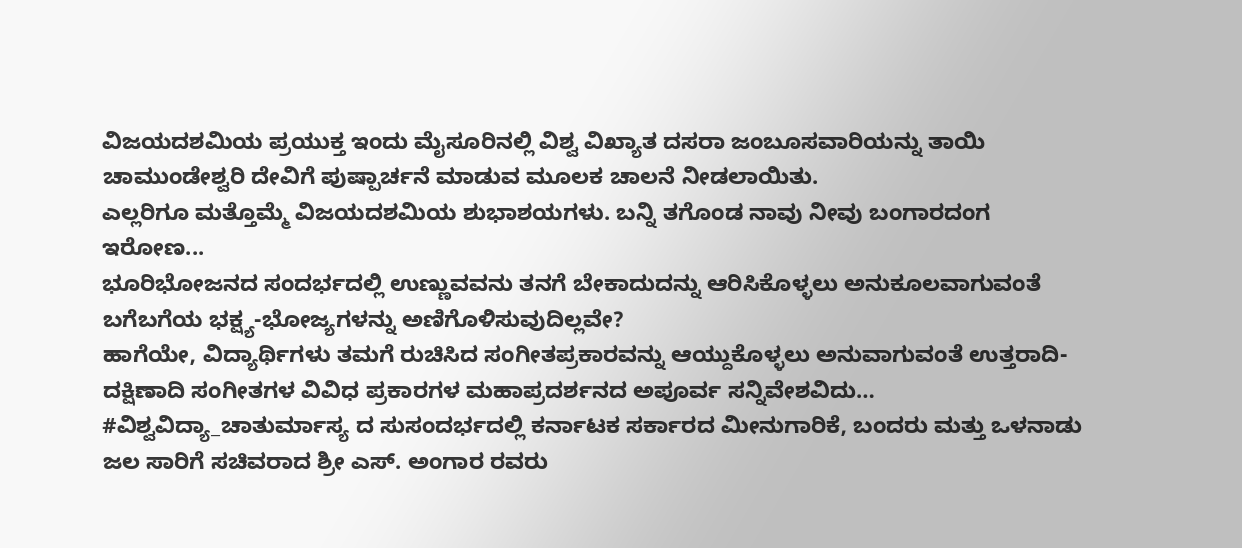ವಿಜಯದಶಮಿಯ ಪ್ರಯುಕ್ತ ಇಂದು ಮೈಸೂರಿನಲ್ಲಿ ವಿಶ್ವ ವಿಖ್ಯಾತ ದಸರಾ ಜಂಬೂಸವಾರಿಯನ್ನು ತಾಯಿ ಚಾಮುಂಡೇಶ್ವರಿ ದೇವಿಗೆ ಪುಷ್ಪಾರ್ಚನೆ ಮಾಡುವ ಮೂಲಕ ಚಾಲನೆ ನೀಡಲಾಯಿತು.
ಎಲ್ಲರಿಗೂ ಮತ್ತೊಮ್ಮೆ ವಿಜಯದಶಮಿಯ ಶುಭಾಶಯಗಳು. ಬನ್ನಿ ತಗೊಂಡ ನಾವು ನೀವು ಬಂಗಾರದಂಗ ಇರೋಣ...
ಭೂರಿಭೋಜನದ ಸಂದರ್ಭದಲ್ಲಿ ಉಣ್ಣುವವನು ತನಗೆ ಬೇಕಾದುದನ್ನು ಆರಿಸಿಕೊಳ್ಳಲು ಅನುಕೂಲವಾಗುವಂತೆ ಬಗೆಬಗೆಯ ಭಕ್ಷ್ಯ-ಭೋಜ್ಯಗಳನ್ನು ಅಣಿಗೊಳಿಸುವುದಿಲ್ಲವೇ?
ಹಾಗೆಯೇ, ವಿದ್ಯಾರ್ಥಿಗಳು ತಮಗೆ ರುಚಿಸಿದ ಸಂಗೀತಪ್ರಕಾರವನ್ನು ಆಯ್ದುಕೊಳ್ಳಲು ಅನುವಾಗುವಂತೆ ಉತ್ತರಾದಿ-ದಕ್ಷಿಣಾದಿ ಸಂಗೀತಗಳ ವಿವಿಧ ಪ್ರಕಾರಗಳ ಮಹಾಪ್ರದರ್ಶನದ ಅಪೂರ್ವ ಸನ್ನಿವೇಶವಿದು…
#ವಿಶ್ವವಿದ್ಯಾ_ಚಾತುರ್ಮಾಸ್ಯ ದ ಸುಸಂದರ್ಭದಲ್ಲಿ ಕರ್ನಾಟಕ ಸರ್ಕಾರದ ಮೀನುಗಾರಿಕೆ, ಬಂದರು ಮತ್ತು ಒಳನಾಡು ಜಲ ಸಾರಿಗೆ ಸಚಿವರಾದ ಶ್ರೀ ಎಸ್. ಅಂಗಾರ ರವರು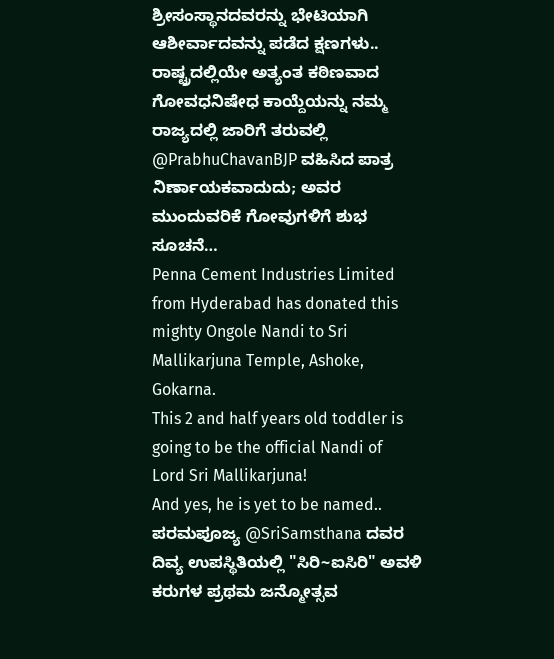ಶ್ರೀಸಂಸ್ಥಾನದವರನ್ನು ಭೇಟಿಯಾಗಿ ಆಶೀರ್ವಾದವನ್ನು ಪಡೆದ ಕ್ಷಣಗಳು..
ರಾಷ್ಟ್ರದಲ್ಲಿಯೇ ಅತ್ಯಂತ ಕಠಿಣವಾದ ಗೋವಧನಿಷೇಧ ಕಾಯ್ದೆಯನ್ನು ನಮ್ಮ ರಾಜ್ಯದಲ್ಲಿ ಜಾರಿಗೆ ತರುವಲ್ಲಿ @PrabhuChavanBJP ವಹಿಸಿದ ಪಾತ್ರ ನಿರ್ಣಾಯಕವಾದುದು; ಅವರ ಮುಂದುವರಿಕೆ ಗೋವುಗಳಿಗೆ ಶುಭ ಸೂಚನೆ…
Penna Cement Industries Limited from Hyderabad has donated this mighty Ongole Nandi to Sri Mallikarjuna Temple, Ashoke, Gokarna.
This 2 and half years old toddler is going to be the official Nandi of Lord Sri Mallikarjuna!
And yes, he is yet to be named..
ಪರಮಪೂಜ್ಯ @SriSamsthana ದವರ ದಿವ್ಯ ಉಪಸ್ಥಿತಿಯಲ್ಲಿ "ಸಿರಿ~ಐಸಿರಿ" ಅವಳಿ ಕರುಗಳ ಪ್ರಥಮ ಜನ್ಮೋತ್ಸವ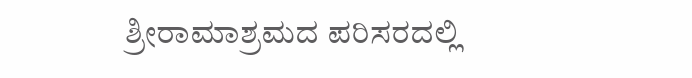ಶ್ರೀರಾಮಾಶ್ರಮದ ಪರಿಸರದಲ್ಲಿ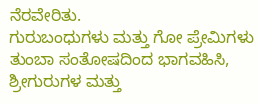ನೆರವೇರಿತು.
ಗುರುಬಂಧುಗಳು ಮತ್ತು ಗೋ ಪ್ರೇಮಿಗಳು ತುಂಬಾ ಸಂತೋಷದಿಂದ ಭಾಗವಹಿಸಿ, ಶ್ರೀಗುರುಗಳ ಮತ್ತು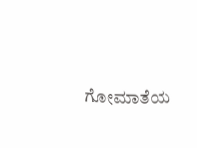ಗೋಮಾತೆಯ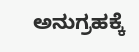ಅನುಗ್ರಹಕ್ಕೆ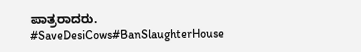ಪಾತ್ರರಾದರು.
#SaveDesiCows#BanSlaughterHouse